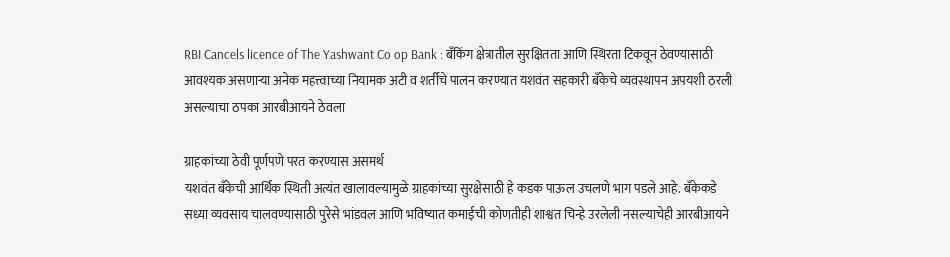RBI Cancels licence of The Yashwant Co op Bank : बँकिंग क्षेत्रातील सुरक्षितता आणि स्थिरता टिकवून ठेवण्यासाठी आवश्यक असणाऱ्या अनेक महत्त्वाच्या नियामक अटी व शर्तीचे पालन करण्यात यशवंत सहकारी बँकेचे व्यवस्थापन अपयशी ठरली असल्याचा ठपका आरबीआयने ठेवला

ग्राहकांच्या ठेवी पूर्णपणे परत करण्यास असमर्थ
यशवंत बँकेची आर्थिक स्थिती अत्यंत खालावल्यामुळे ग्राहकांच्या सुरक्षेसाठी हे कडक पाऊल उचलणे भाग पडले आहे. बँकेकडे सध्या व्यवसाय चालवण्यासाठी पुरेसे भांडवल आणि भविष्यात कमाईची कोणतीही शाश्वत चिन्हे उरलेली नसल्याचेही आरबीआयने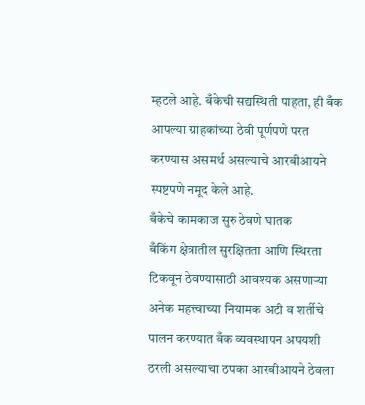म्हटले आहे. बँकेची सद्यस्थिती पाहता, ही बँक आपल्या ग्राहकांच्या ठेवी पूर्णपणे परत करण्यास असमर्थ असल्याचे आरबीआयने स्पष्टपणे नमूद केले आहे.
बँकेचे कामकाज सुरु ठेवणे घातक
बँकिंग क्षेत्रातील सुरक्षितता आणि स्थिरता टिकवून ठेवण्यासाठी आवश्यक असणाऱ्या अनेक महत्त्वाच्या नियामक अटी व शर्तीचे पालन करण्यात बँक व्यवस्थापन अपयशी ठरली असल्याचा ठपका आरबीआयने ठेवला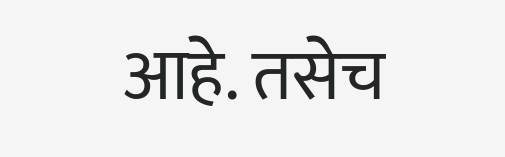आहे. तसेच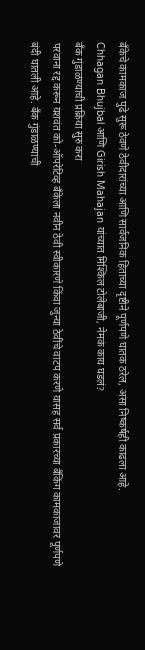बँकेचे कामकाज पुढे सुरू ठेवणे ठेवीदारांच्या आणि सार्वजनिक हिताच्या दृष्टीने पूर्णपणे घातक ठरेल, असा निष्कर्षही काढला आहे.
Chhagan Bhujbal आणि Girish Mahajan यांच्यात मिश्किल टोलेबाजी, नेमकं काय घडलं?
बँक गुंडाळण्याची प्रक्रिया सुरु करा
परवाना रद्द करून यशवंत को-ऑपरेटिव्ह बँकेला नवीन ठेवी स्वीकारणे किंवा जुन्या ठेवींचे वाटप करणे यासह सर्व प्रकारच्या बँकिंग कामकाजावर पूर्णपणे बंदी घातली आहे. बँक गुंडाळण्याची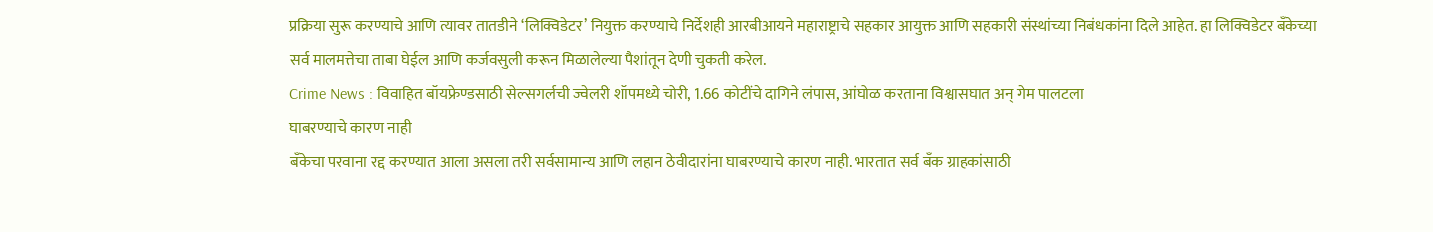प्रक्रिया सुरू करण्याचे आणि त्यावर तातडीने ‘लिक्विडेटर’ नियुक्त करण्याचे निर्देशही आरबीआयने महाराष्ट्राचे सहकार आयुक्त आणि सहकारी संस्थांच्या निबंधकांना दिले आहेत. हा लिक्विडेटर बँकेच्या सर्व मालमत्तेचा ताबा घेईल आणि कर्जवसुली करून मिळालेल्या पैशांतून देणी चुकती करेल.
Crime News : विवाहित बॉयफ्रेण्डसाठी सेल्सगर्लची ज्वेलरी शॉपमध्ये चोरी, 1.66 कोटींचे दागिने लंपास, आंघोळ करताना विश्वासघात अन् गेम पालटला
घाबरण्याचे कारण नाही
बँकेचा परवाना रद्द करण्यात आला असला तरी सर्वसामान्य आणि लहान ठेवीदारांना घाबरण्याचे कारण नाही. भारतात सर्व बँक ग्राहकांसाठी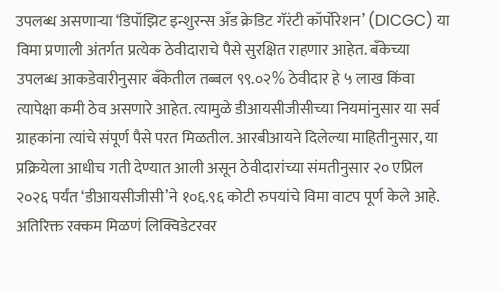उपलब्ध असणाऱ्या ‘डिपॉझिट इन्शुरन्स अँड क्रेडिट गॅरंटी कॉर्पोरेशन’ (DICGC) या विमा प्रणाली अंतर्गत प्रत्येक ठेवीदाराचे पैसे सुरक्षित राहणार आहेत. बँकेच्या उपलब्ध आकडेवारीनुसार बँकेतील तब्बल ९९.०२% ठेवीदार हे ५ लाख किंवा त्यापेक्षा कमी ठेव असणारे आहेत. त्यामुळे डीआयसीजीसीच्या नियमांनुसार या सर्व ग्राहकांना त्यांचे संपूर्ण पैसे परत मिळतील. आरबीआयने दिलेल्या माहितीनुसार, या प्रक्रियेला आधीच गती देण्यात आली असून ठेवीदारांच्या संमतीनुसार २० एप्रिल २०२६ पर्यंत ‘डीआयसीजीसी’ने १०६.९६ कोटी रुपयांचे विमा वाटप पूर्ण केले आहे.
अतिरिक्त रक्कम मिळणं लिक्विडेटरवर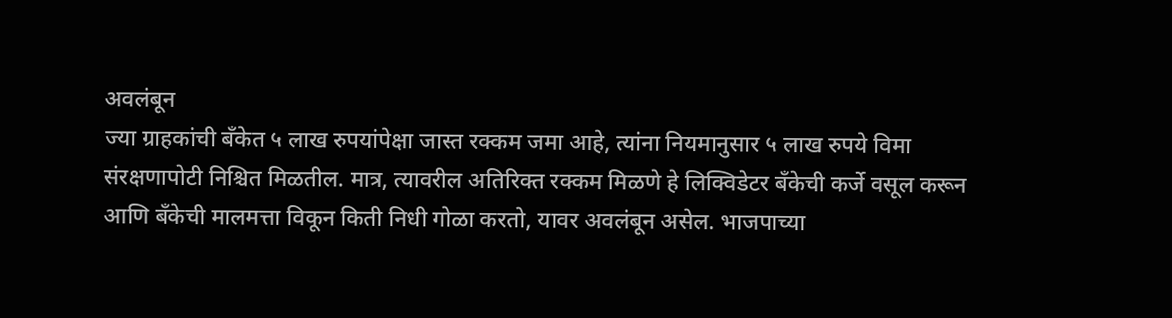अवलंबून
ज्या ग्राहकांची बँकेत ५ लाख रुपयांपेक्षा जास्त रक्कम जमा आहे, त्यांना नियमानुसार ५ लाख रुपये विमा संरक्षणापोटी निश्चित मिळतील. मात्र, त्यावरील अतिरिक्त रक्कम मिळणे हे लिक्विडेटर बँकेची कर्जे वसूल करून आणि बँकेची मालमत्ता विकून किती निधी गोळा करतो, यावर अवलंबून असेल. भाजपाच्या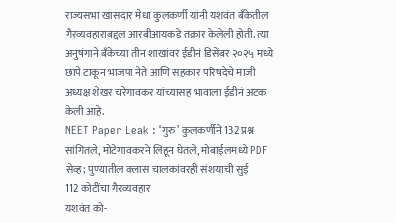राज्यसभा खासदार मेधा कुलकर्णी यांनी यशवंत बँकेतील गैरव्यवहाराबद्दल आरबीआयकडे तक्रार केलेली होती. त्या अनुषंगाने बँकेच्या तीन शाखांवर ईडीनं डिसेंबर २०२५ मध्ये छापे टाकून भाजपा नेते आणि सहकार परिषदेचे माजी अध्यक्ष शेखर चरेगावकर यांच्यासह भावाला ईडीनं अटक केली आहे.
NEET Paper Leak : ‘गुरु’ कुलकर्णीने 132 प्रश्न सांगितले, मोटेगावकरने लिहून घेतले, मोबाईलमध्ये PDF सेव्ह; पुण्यातील क्लास चालकांवरही संशयाची सुई
112 कोटींचा गैरव्यवहार
यशवंत को-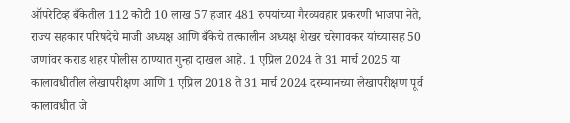ऑपरेटिव्ह बँकेतील 112 कोटी 10 लाख 57 हजार 481 रुपयांच्या गैरव्यवहार प्रकरणी भाजपा नेते, राज्य सहकार परिषदेचे माजी अध्यक्ष आणि बँकेचे तत्कालीन अध्यक्ष शेखर चरेगावकर यांच्यासह 50 जणांवर कराड शहर पोलीस ठाण्यात गुन्हा दाखल आहे. 1 एप्रिल 2024 ते 31 मार्च 2025 या कालावधीतील लेखापरीक्षण आणि 1 एप्रिल 2018 ते 31 मार्च 2024 दरम्यानच्या लेखापरीक्षण पूर्व कालावधीत जे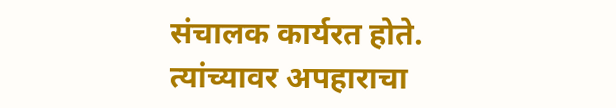संचालक कार्यरत होते. त्यांच्यावर अपहाराचा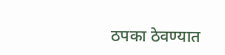ठपका ठेवण्यात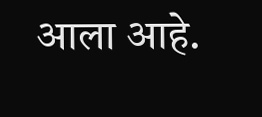आला आहे.